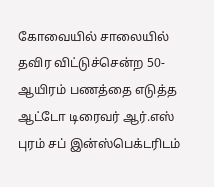கோவையில் சாலையில் தவிர விட்டுச்சென்ற 50-ஆயிரம் பணத்தை எடுத்த ஆட்டோ டிரைவர் ஆர்.எஸ் புரம் சப் இன்ஸ்பெக்டரிடம்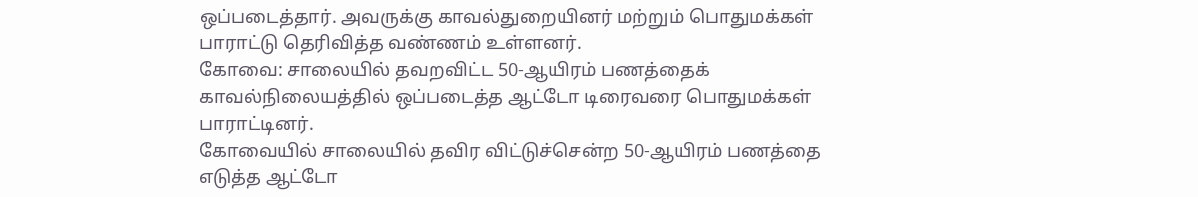ஒப்படைத்தார். அவருக்கு காவல்துறையினர் மற்றும் பொதுமக்கள் பாராட்டு தெரிவித்த வண்ணம் உள்ளனர்.
கோவை: சாலையில் தவறவிட்ட 50-ஆயிரம் பணத்தைக் காவல்நிலையத்தில் ஒப்படைத்த ஆட்டோ டிரைவரை பொதுமக்கள் பாராட்டினர்.
கோவையில் சாலையில் தவிர விட்டுச்சென்ற 50-ஆயிரம் பணத்தை எடுத்த ஆட்டோ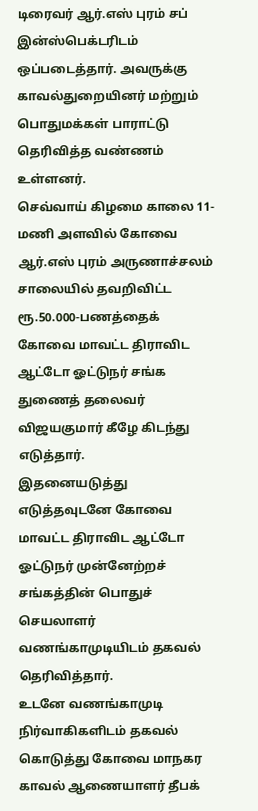டிரைவர் ஆர்.எஸ் புரம் சப் இன்ஸ்பெக்டரிடம் ஒப்படைத்தார். அவருக்கு காவல்துறையினர் மற்றும் பொதுமக்கள் பாராட்டு தெரிவித்த வண்ணம் உள்ளனர்.
செவ்வாய் கிழமை காலை 11-மணி அளவில் கோவை ஆர்.எஸ் புரம் அருணாச்சலம் சாலையில் தவறிவிட்ட ரூ.50.000-பணத்தைக் கோவை மாவட்ட திராவிட ஆட்டோ ஓட்டுநர் சங்க துணைத் தலைவர் விஜயகுமார் கீழே கிடந்து எடுத்தார்.
இதனையடுத்து எடுத்தவுடனே கோவை மாவட்ட திராவிட ஆட்டோ ஓட்டுநர் முன்னேற்றச் சங்கத்தின் பொதுச் செயலாளர் வணங்காமுடியிடம் தகவல் தெரிவித்தார்.
உடனே வணங்காமுடி நிர்வாகிகளிடம் தகவல் கொடுத்து கோவை மாநகர காவல் ஆணையாளர் தீபக்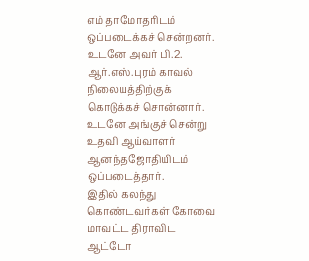எம் தாமோதரிடம் ஒப்படைக்கச் சென்றனர்.
உடனே அவர் பி.2. ஆர்.எஸ்.புரம் காவல் நிலையத்திற்குக் கொடுக்கச் சொன்னார். உடனே அங்குச் சென்று உதவி ஆய்வாளர் ஆனந்தஜோதியிடம் ஒப்படைத்தார்.
இதில் கலந்து கொண்டவர்கள் கோவை மாவட்ட திராவிட ஆட்டோ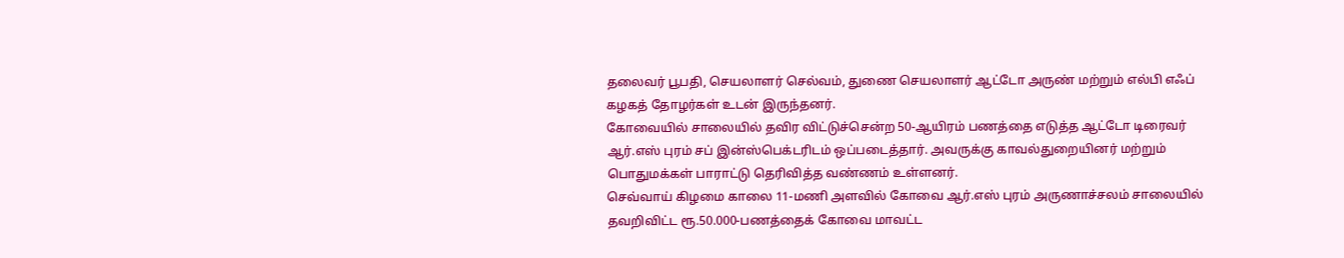தலைவர் பூபதி, செயலாளர் செல்வம், துணை செயலாளர் ஆட்டோ அருண் மற்றும் எல்பி எஃப் கழகத் தோழர்கள் உடன் இருந்தனர்.
கோவையில் சாலையில் தவிர விட்டுச்சென்ற 50-ஆயிரம் பணத்தை எடுத்த ஆட்டோ டிரைவர் ஆர்.எஸ் புரம் சப் இன்ஸ்பெக்டரிடம் ஒப்படைத்தார். அவருக்கு காவல்துறையினர் மற்றும் பொதுமக்கள் பாராட்டு தெரிவித்த வண்ணம் உள்ளனர்.
செவ்வாய் கிழமை காலை 11-மணி அளவில் கோவை ஆர்.எஸ் புரம் அருணாச்சலம் சாலையில் தவறிவிட்ட ரூ.50.000-பணத்தைக் கோவை மாவட்ட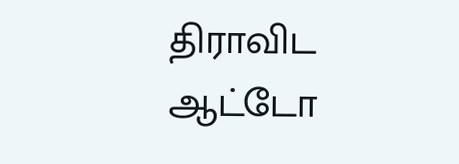திராவிட ஆட்டோ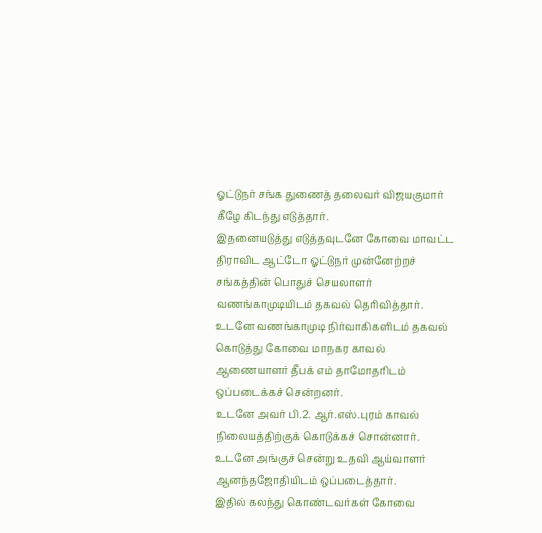ஓட்டுநர் சங்க துணைத் தலைவர் விஜயகுமார் கீழே கிடந்து எடுத்தார்.
இதனையடுத்து எடுத்தவுடனே கோவை மாவட்ட திராவிட ஆட்டோ ஓட்டுநர் முன்னேற்றச் சங்கத்தின் பொதுச் செயலாளர் வணங்காமுடியிடம் தகவல் தெரிவித்தார்.
உடனே வணங்காமுடி நிர்வாகிகளிடம் தகவல் கொடுத்து கோவை மாநகர காவல் ஆணையாளர் தீபக் எம் தாமோதரிடம் ஒப்படைக்கச் சென்றனர்.
உடனே அவர் பி.2. ஆர்.எஸ்.புரம் காவல் நிலையத்திற்குக் கொடுக்கச் சொன்னார். உடனே அங்குச் சென்று உதவி ஆய்வாளர் ஆனந்தஜோதியிடம் ஒப்படைத்தார்.
இதில் கலந்து கொண்டவர்கள் கோவை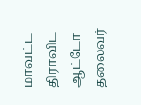மாவட்ட திராவிட ஆட்டோ தலைவர்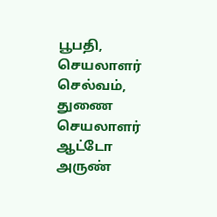பூபதி, செயலாளர் செல்வம், துணை செயலாளர் ஆட்டோ அருண்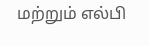மற்றும் எல்பி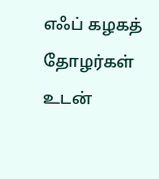எஃப் கழகத் தோழர்கள் உடன்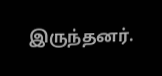இருந்தனர்.